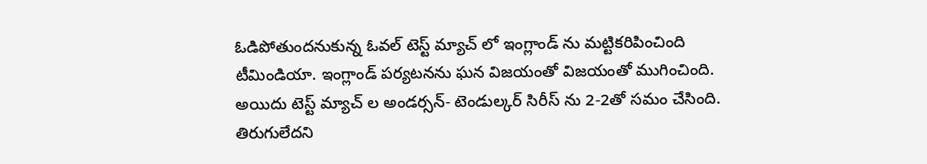ఓడిపోతుందనుకున్న ఓవల్ టెస్ట్ మ్యాచ్ లో ఇంగ్లాండ్ ను మట్టికరిపించింది టీమిండియా. ఇంగ్లాండ్ పర్యటనను ఘన విజయంతో విజయంతో ముగించింది. అయిదు టెస్ట్ మ్యాచ్ ల అండర్సన్- టెండుల్కర్ సిరీస్ ను 2-2తో సమం చేసింది. తిరుగులేదని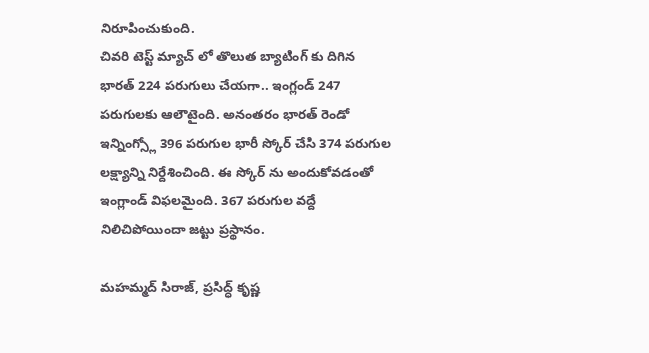నిరూపించుకుంది.
చివరి టెస్ట్ మ్యాచ్ లో తొలుత బ్యాటింగ్ కు దిగిన భారత్ 224 పరుగులు చేయగా.. ఇంగ్లండ్ 247 పరుగులకు ఆలౌటైంది. అనంతరం భారత్ రెండో ఇన్నింగ్స్లో 396 పరుగుల భారీ స్కోర్ చేసి 374 పరుగుల లక్ష్యాన్ని నిర్దేశించింది. ఈ స్కోర్ ను అందుకోవడంతో ఇంగ్లాండ్ విఫలమైంది. 367 పరుగుల వద్దే నిలిచిపోయిందా జట్టు ప్రస్థానం.

మహమ్మద్ సిరాజ్, ప్రసిద్ధ్ కృష్ణ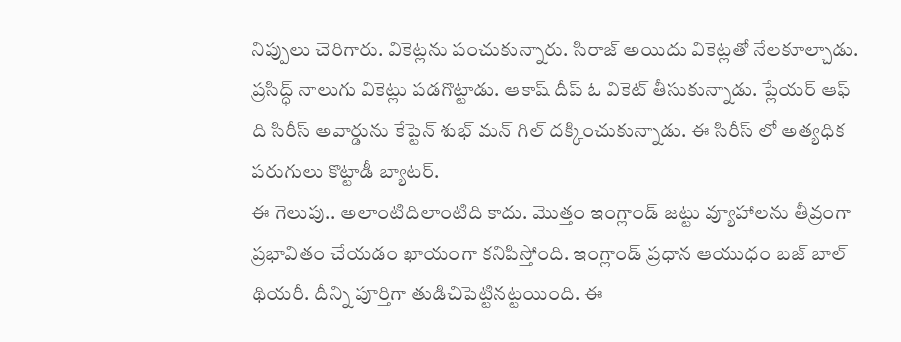నిప్పులు చెరిగారు. వికెట్లను పంచుకున్నారు. సిరాజ్ అయిదు వికెట్లతో నేలకూల్చాడు. ప్రసిద్ధ్ నాలుగు వికెట్లు పడగొట్టాడు. ఆకాష్ దీప్ ఓ వికెట్ తీసుకున్నాడు. ప్లేయర్ ఆఫ్ ది సిరీస్ అవార్డును కేప్టెన్ శుభ్ మన్ గిల్ దక్కించుకున్నాడు. ఈ సిరీస్ లో అత్యధిక పరుగులు కొట్టాడీ బ్యాటర్.
ఈ గెలుపు.. అలాంటిదిలాంటిది కాదు. మొత్తం ఇంగ్లాండ్ జట్టు వ్యూహాలను తీవ్రంగా ప్రభావితం చేయడం ఖాయంగా కనిపిస్తోంది. ఇంగ్లాండ్ ప్రధాన ఆయుధం బజ్ బాల్ థియరీ. దీన్ని పూర్తిగా తుడిచిపెట్టినట్టయింది. ఈ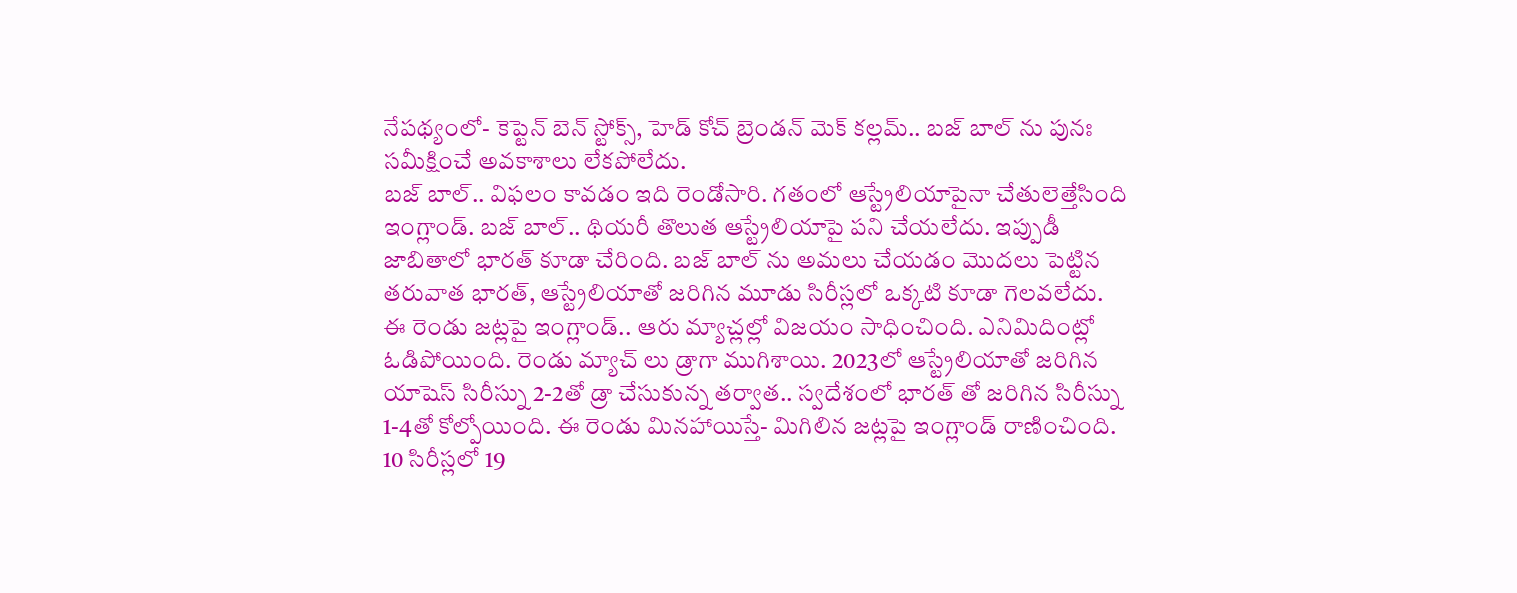నేపథ్యంలో- కెప్టెన్ బెన్ స్టోక్స్, హెడ్ కోచ్ బ్రెండన్ మెక్ కల్లమ్.. బజ్ బాల్ ను పునః సమీక్షించే అవకాశాలు లేకపోలేదు.
బజ్ బాల్.. విఫలం కావడం ఇది రెండోసారి. గతంలో ఆస్ట్రేలియాపైనా చేతులెత్తేసింది ఇంగ్లాండ్. బజ్ బాల్.. థియరీ తొలుత ఆస్ట్రేలియాపై పని చేయలేదు. ఇప్పుడీ జాబితాలో భారత్ కూడా చేరింది. బజ్ బాల్ ను అమలు చేయడం మొదలు పెట్టిన తరువాత భారత్, ఆస్ట్రేలియాతో జరిగిన మూడు సిరీస్లలో ఒక్కటి కూడా గెలవలేదు.
ఈ రెండు జట్లపై ఇంగ్లాండ్.. ఆరు మ్యాచ్లల్లో విజయం సాధించింది. ఎనిమిదింట్లో ఓడిపోయింది. రెండు మ్యాచ్ లు డ్రాగా ముగిశాయి. 2023లో ఆస్ట్రేలియాతో జరిగిన యాషెస్ సిరీస్ను 2-2తో డ్రా చేసుకున్న తర్వాత.. స్వదేశంలో భారత్ తో జరిగిన సిరీస్ను 1-4తో కోల్పోయింది. ఈ రెండు మినహాయిస్తే- మిగిలిన జట్లపై ఇంగ్లాండ్ రాణించింది. 10 సిరీస్లలో 19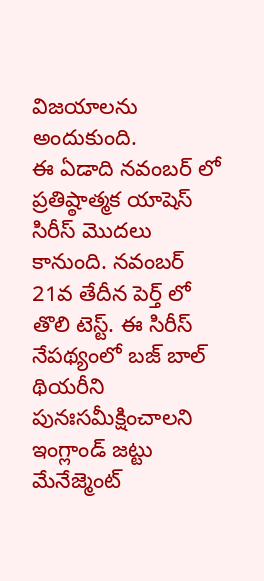విజయాలను అందుకుంది.
ఈ ఏడాది నవంబర్ లో ప్రతిష్ఠాత్మక యాషెస్ సిరీస్ మొదలు కానుంది. నవంబర్ 21వ తేదీన పెర్త్ లో తొలి టెస్ట్. ఈ సిరీస్ నేపథ్యంలో బజ్ బాల్ థియరీని పునఃసమీక్షించాలని ఇంగ్లాండ్ జట్టు మేనేజ్మెంట్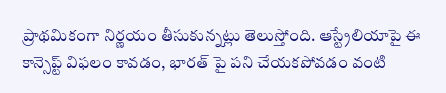ప్రాథమికంగా నిర్ణయం తీసుకున్నట్లు తెలుస్తోంది. ఆస్ట్రేలియాపై ఈ కాన్సెప్ట్ విఫలం కావడం, భారత్ పై పని చేయకపోవడం వంటి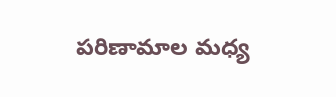పరిణామాల మధ్య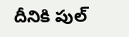దీనికి పుల్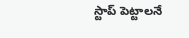స్టాప్ పెట్టాలనే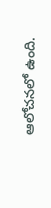ఆలోచనలో ఉంది.